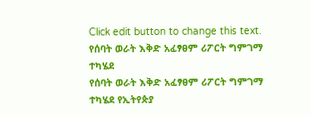Click edit button to change this text.
የሰባት ወራት እቅድ አፈፃፀም ሪፖርት ግምገማ ተካሄደ
የሰባት ወራት እቅድ አፈፃፀም ሪፖርት ግምገማ ተካሄደ የኢትየጵያ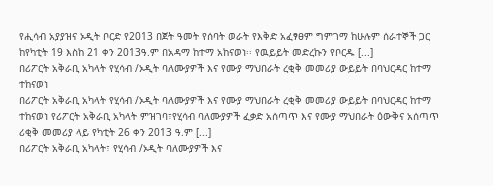የሒሳብ አያያዝና ኦዲት ቦርድ የ2013 በጀት ዓመት የሰባት ወራት የእቅድ አፈፃፀም ግምገማ ከሁሉም ሰራተኞች ጋር ከየካቲት 19 እስከ 21 ቀን 2013ዓ.ም በአዳማ ከተማ አከናወነ፡፡ የዉይይት መድረኩን የቦርዱ [...]
በሪፖርት አቅራቢ አካላት የሂሳብ /ኦዲት ባለሙያዎች እና የሙያ ማህበራት ረቂቅ መመሪያ ውይይት በባህርዳር ከተማ ተከናወነ
በሪፖርት አቅራቢ አካላት የሂሳብ /ኦዲት ባለሙያዎች እና የሙያ ማህበራት ረቂቅ መመሪያ ውይይት በባህርዳር ከተማ ተከናወነ የሪፖርት አቅራቢ አካላት ምዝገባ፣የሂሳብ ባለሙያዎች ፈቃድ አሰጣጥ እና የሙያ ማህበራት ዕውቅና አሰጣጥ ሪቂቅ መመሪያ ላይ የካቲት 26 ቀን 2013 ዓ.ም [...]
በሪፖርት አቅራቢ አካላት፣ የሂሳብ /ኦዲት ባለሙያዎች እና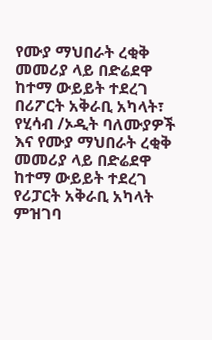የሙያ ማህበራት ረቂቅ መመሪያ ላይ በድሬደዋ ከተማ ውይይት ተደረገ
በሪፖርት አቅራቢ አካላት፣ የሂሳብ /ኦዲት ባለሙያዎች እና የሙያ ማህበራት ረቂቅ መመሪያ ላይ በድሬደዋ ከተማ ውይይት ተደረገ የሪፓርት አቅራቢ አካላት ምዝገባ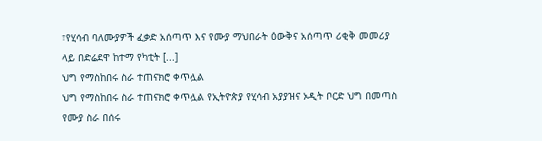፣የሂሳብ ባለሙያዎች ፈቃድ አሰጣጥ እና የሙያ ማህበራት ዕውቅና አሰጣጥ ሪቂቅ መመሪያ ላይ በድሬደዋ ከተማ የካቲት [...]
ህግ የማስከበሩ ስራ ተጠናክሮ ቀጥሏል
ህግ የማስከበሩ ስራ ተጠናክሮ ቀጥሏል የኢትዮጵያ የሂሳብ አያያዝና ኦዲት ቦርድ ህግ በመጣስ የሙያ ስራ በሰሩ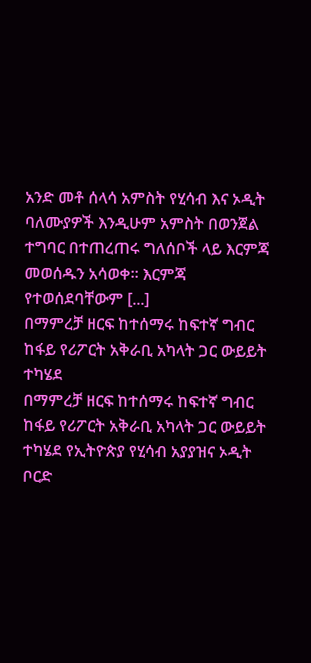አንድ መቶ ሰላሳ አምስት የሂሳብ እና ኦዲት ባለሙያዎች እንዲሁም አምስት በወንጀል ተግባር በተጠረጠሩ ግለሰቦች ላይ እርምጃ መወሰዱን አሳወቀ፡፡ እርምጃ የተወሰደባቸውም [...]
በማምረቻ ዘርፍ ከተሰማሩ ከፍተኛ ግብር ከፋይ የሪፖርት አቅራቢ አካላት ጋር ውይይት ተካሄደ
በማምረቻ ዘርፍ ከተሰማሩ ከፍተኛ ግብር ከፋይ የሪፖርት አቅራቢ አካላት ጋር ውይይት ተካሄደ የኢትዮጵያ የሂሳብ አያያዝና ኦዲት ቦርድ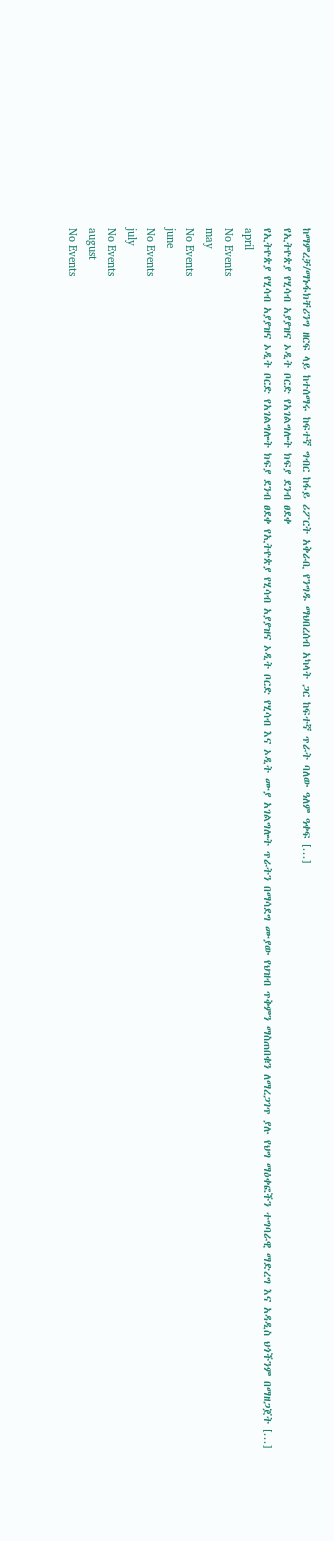ከማምረቻ/ማኑፋክቸሪንግ ዘርፍ ላይ ከተሰማሩ ከፍተኛ ግብር ከፋይ ሪፖርት አቅራቢ የንግዱ ማህበረሰብ አካላት ጋር ከፍተኛ ጥራት ባለው ዓለም ዓቀፍ [...]
የኢትዮጵያ የሂሳብ አያያዝና ኦዲት ቦርድ የአገልግሎት ክፍያ ደንብ ፀደቀ
የኢትዮጵያ የሂሳብ አያያዝና ኦዲት ቦርድ የአገልግሎት ክፍያ ደንብ ፀደቀ የኢትዮጵያ የሂሳብ አያያዝና ኦዲት ቦርድ የሂሳብ እና ኦዲት ሙያ አገልግሎት ጥራትን በማሳደግ ሙያው የህዝብ ጥቅምን ማስጠበቁን ለማረጋገጥ ያሉ የህግ ማዕቀፎችን ተግባራዊ ማድረግ እና አዳዲስ ህጎችንም በማዘጋጀት [...]
april
No Events
may
No Events
june
No Events
july
No Events
august
No Events